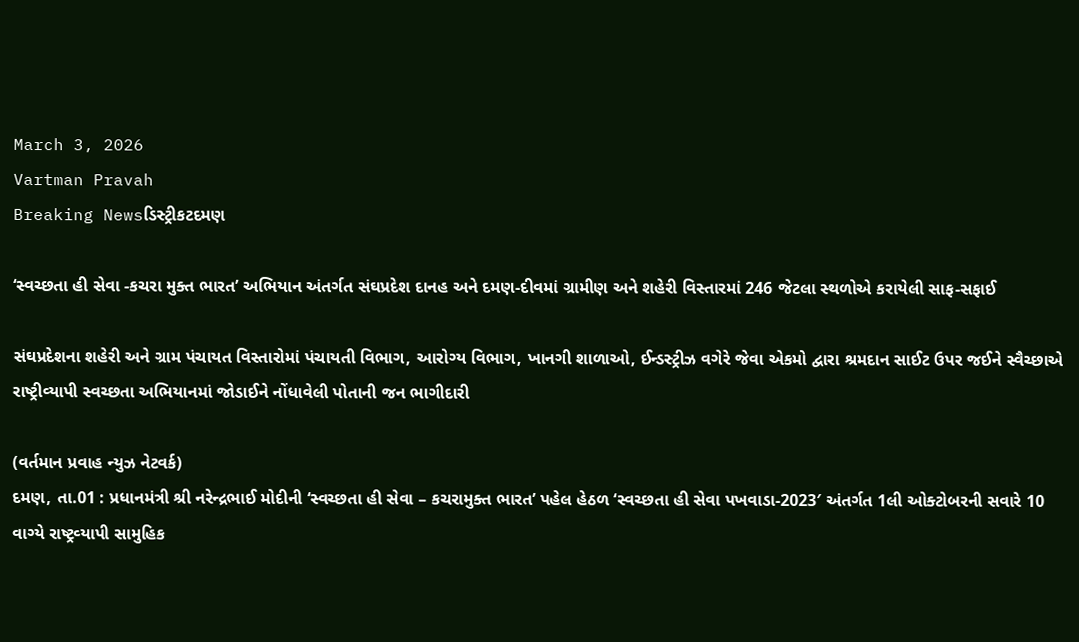March 3, 2026
Vartman Pravah
Breaking Newsડિસ્ટ્રીકટદમણ

‘સ્‍વચ્‍છતા હી સેવા -કચરા મુક્‍ત ભારત’ અભિયાન અંતર્ગત સંઘપ્રદેશ દાનહ અને દમણ-દીવમાં ગ્રામીણ અને શહેરી વિસ્‍તારમાં 246 જેટલા સ્‍થળોએ કરાયેલી સાફ-સફાઈ

સંઘપ્રદેશના શહેરી અને ગ્રામ પંચાયત વિસ્‍તારોમાં પંચાયતી વિભાગ, આરોગ્‍ય વિભાગ, ખાનગી શાળાઓ, ઈન્‍ડસ્‍ટ્રીઝ વગેરે જેવા એકમો દ્વારા શ્રમદાન સાઈટ ઉપર જઈને સ્‍વૈચ્‍છાએ રાષ્‍ટ્રીવ્‍યાપી સ્‍વચ્‍છતા અભિયાનમાં જોડાઈને નોંધાવેલી પોતાની જન ભાગીદારી

(વર્તમાન પ્રવાહ ન્‍યુઝ નેટવર્ક)
દમણ, તા.01 : પ્રધાનમંત્રી શ્રી નરેન્‍દ્રભાઈ મોદીની ‘સ્‍વચ્‍છતા હી સેવા – કચરામુક્‍ત ભારત’ પહેલ હેઠળ ‘સ્‍વચ્‍છતા હી સેવા પખવાડા-2023′ અંતર્ગત 1લી ઓક્‍ટોબરની સવારે 10 વાગ્‍યે રાષ્‍ટ્રવ્‍યાપી સામુહિક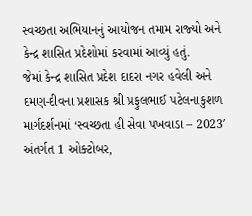સ્‍વચ્‍છતા અભિયાનનું આયોજન તમામ રાજ્‍યો અને કેન્‍દ્ર શાસિત પ્રદેશોમાં કરવામાં આવ્‍યું હતું.
જેમાં કેન્‍દ્ર શાસિત પ્રદેશ દાદરા નગર હવેલી અને દમણ-દીવના પ્રશાસક શ્રી પ્રફુલભાઈ પટેલનાકુશળ માર્ગદર્શનમાં ‘સ્‍વચ્‍છતા હી સેવા પખવાડા – 2023′ અંતર્ગત 1 ઓક્‍ટોબર,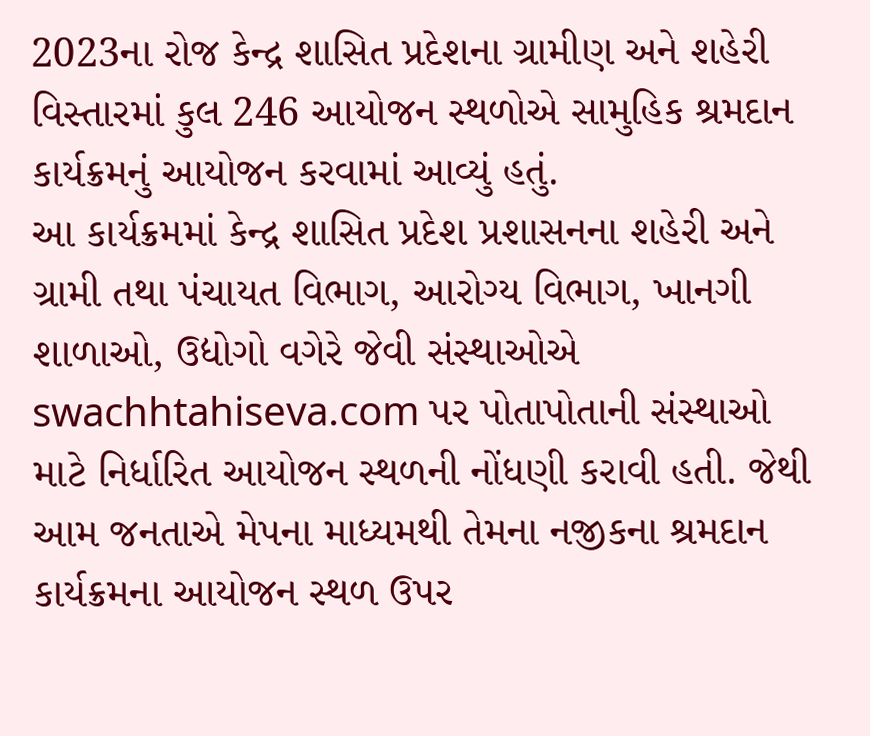2023ના રોજ કેન્‍દ્ર શાસિત પ્રદેશના ગ્રામીણ અને શહેરી વિસ્‍તારમાં કુલ 246 આયોજન સ્‍થળોએ સામુહિક શ્રમદાન કાર્યક્રમનું આયોજન કરવામાં આવ્‍યું હતું.
આ કાર્યક્રમમાં કેન્‍દ્ર શાસિત પ્રદેશ પ્રશાસનના શહેરી અને ગ્રામી તથા પંચાયત વિભાગ, આરોગ્‍ય વિભાગ, ખાનગી શાળાઓ, ઉદ્યોગો વગેરે જેવી સંસ્‍થાઓએ swachhtahiseva.com પર પોતાપોતાની સંસ્‍થાઓ માટે નિર્ધારિત આયોજન સ્‍થળની નોંધણી કરાવી હતી. જેથી આમ જનતાએ મેપના માધ્‍યમથી તેમના નજીકના શ્રમદાન કાર્યક્રમના આયોજન સ્‍થળ ઉપર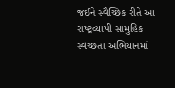જઈને સ્‍વૈચ્‍છિક રીતે આ રાષ્‍ટ્રવ્‍યાપી સામુહિક સ્‍વચ્‍છતા અભિયાનમાં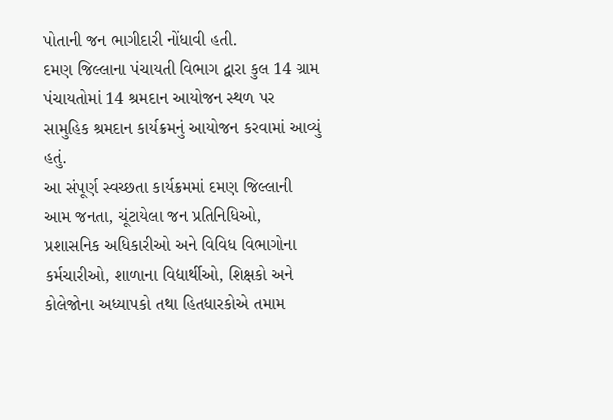પોતાની જન ભાગીદારી નોંધાવી હતી.
દમણ જિલ્લાના પંચાયતી વિભાગ દ્વારા કુલ 14 ગ્રામ પંચાયતોમાં 14 શ્રમદાન આયોજન સ્‍થળ પર સામુહિક શ્રમદાન કાર્યક્રમનું આયોજન કરવામાં આવ્‍યું હતું.
આ સંપૂર્ણ સ્‍વચ્‍છતા કાર્યક્રમમાં દમણ જિલ્લાની આમ જનતા, ચૂંટાયેલા જન પ્રતિનિધિઓ, પ્રશાસનિક અધિકારીઓ અને વિવિધ વિભાગોના કર્મચારીઓ, શાળાના વિદ્યાર્થીઓ, શિક્ષકો અને કોલેજોના અધ્‍યાપકો તથા હિતધારકોએ તમામ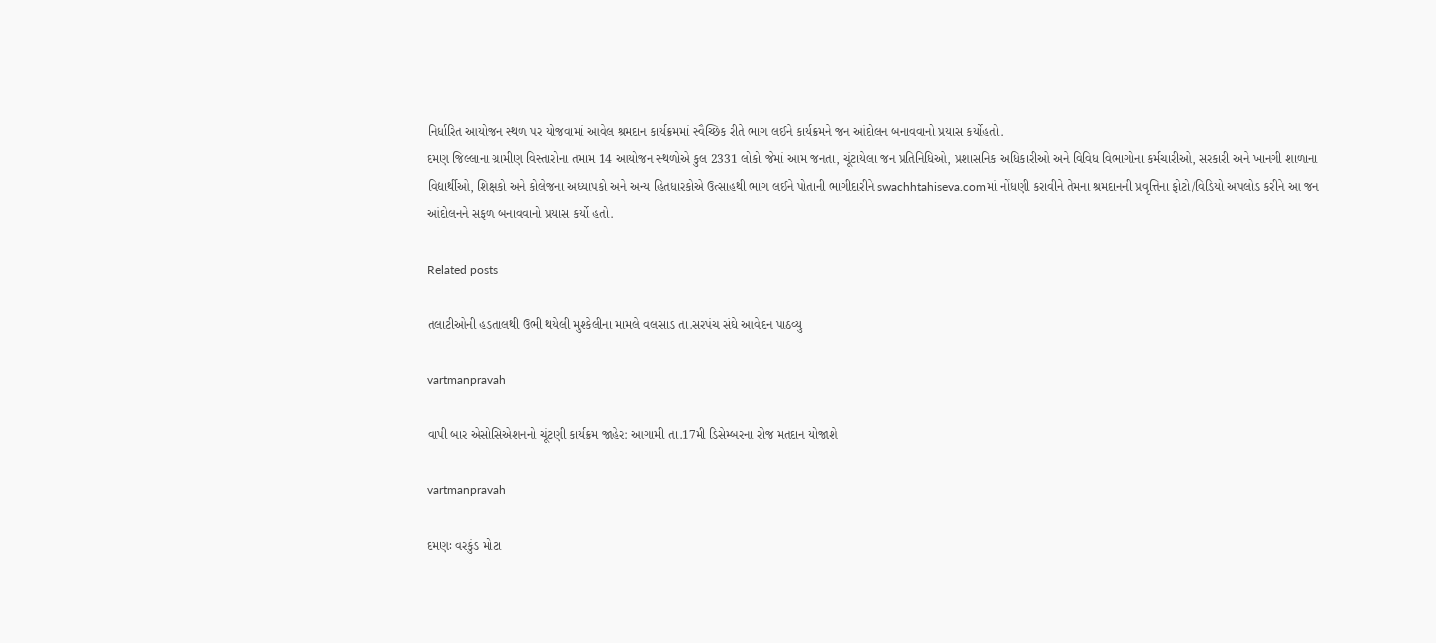નિર્ધારિત આયોજન સ્‍થળ પર યોજવામાં આવેલ શ્રમદાન કાર્યક્રમમાં સ્‍વૈચ્‍છિક રીતે ભાગ લઈને કાર્યક્રમને જન આંદોલન બનાવવાનો પ્રયાસ કર્યોહતો.
દમણ જિલ્લાના ગ્રામીણ વિસ્‍તારોના તમામ 14 આયોજન સ્‍થળોએ કુલ 2331 લોકો જેમાં આમ જનતા, ચૂંટાયેલા જન પ્રતિનિધિઓ, પ્રશાસનિક અધિકારીઓ અને વિવિધ વિભાગોના કર્મચારીઓ, સરકારી અને ખાનગી શાળાના વિદ્યાર્થીઓ, શિક્ષકો અને કોલેજના અધ્‍યાપકો અને અન્‍ય હિતધારકોએ ઉત્‍સાહથી ભાગ લઈને પોતાની ભાગીદારીને swachhtahiseva.comમાં નોંધણી કરાવીને તેમના શ્રમદાનની પ્રવૃત્તિના ફોટો/વિડિયો અપલોડ કરીને આ જન આંદોલનને સફળ બનાવવાનો પ્રયાસ કર્યો હતો.

Related posts

તલાટીઓની હડતાલથી ઉભી થયેલી મુશ્‍કેલીના મામલે વલસાડ તા.સરપંચ સંઘે આવેદન પાઠવ્‍યુ

vartmanpravah

વાપી બાર એસોસિએશનનો ચૂંટણી કાર્યક્રમ જાહેર: આગામી તા.17મી ડિસેમ્‍બરના રોજ મતદાન યોજાશે

vartmanpravah

દમણઃ વરકુંડ મોટા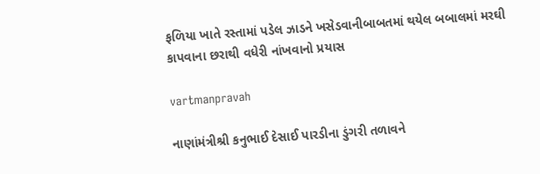ફળિયા ખાતે રસ્‍તામાં પડેલ ઝાડને ખસેડવાનીબાબતમાં થયેલ બબાલમાં મરઘી કાપવાના છરાથી વધેરી નાંખવાનો પ્રયાસ

vartmanpravah

નાણાંમંત્રીશ્રી કનુભાઈ દેસાઈ પારડીના ડુંગરી તળાવને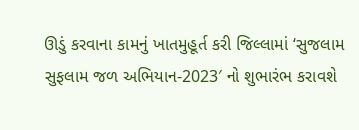ઊડું કરવાના કામનું ખાતમુહૂર્ત કરી જિલ્લામાં ‘સુજલામ સુફલામ જળ અભિયાન-2023′ નો શુભારંભ કરાવશે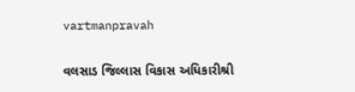vartmanpravah

વલસાડ જિલ્લાસ વિકાસ અધિકારીશ્રી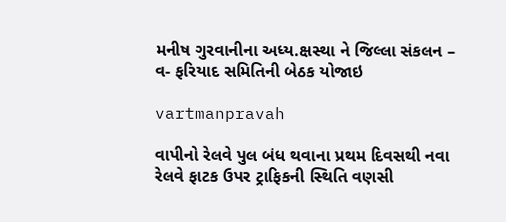મનીષ ગુરવાનીના અધ્ય.ક્ષસ્થા ને જિલ્લા સંકલન – વ- ફરિયાદ સમિતિની બેઠક યોજાઇ

vartmanpravah

વાપીનો રેલવે પુલ બંધ થવાના પ્રથમ દિવસથી નવા રેલવે ફાટક ઉપર ટ્રાફિકની સ્‍થિતિ વણસી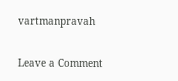vartmanpravah

Leave a Comment